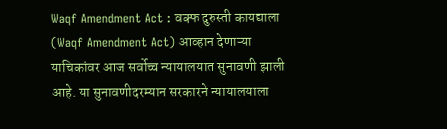Waqf Amendment Act : वक्फ दुरुस्ती कायद्याला (Waqf Amendment Act) आव्हान देणाऱ्या याचिकांवर आज सर्वोच्च न्यायालयात सुनावणी झाली आहे. या सुनावणीदरम्यान सरकारने न्यायालयाला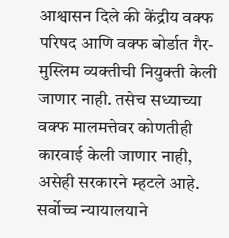आश्वासन दिले की केंद्रीय वक्फ परिषद आणि वक्फ बोर्डात गैर-मुस्लिम व्यक्तीची नियुक्ती केली जाणार नाही. तसेच सध्याच्या वक्फ मालमत्तेवर कोणतीही कारवाई केली जाणार नाही, असेही सरकारने म्हटले आहे. सर्वोच्च न्यायालयाने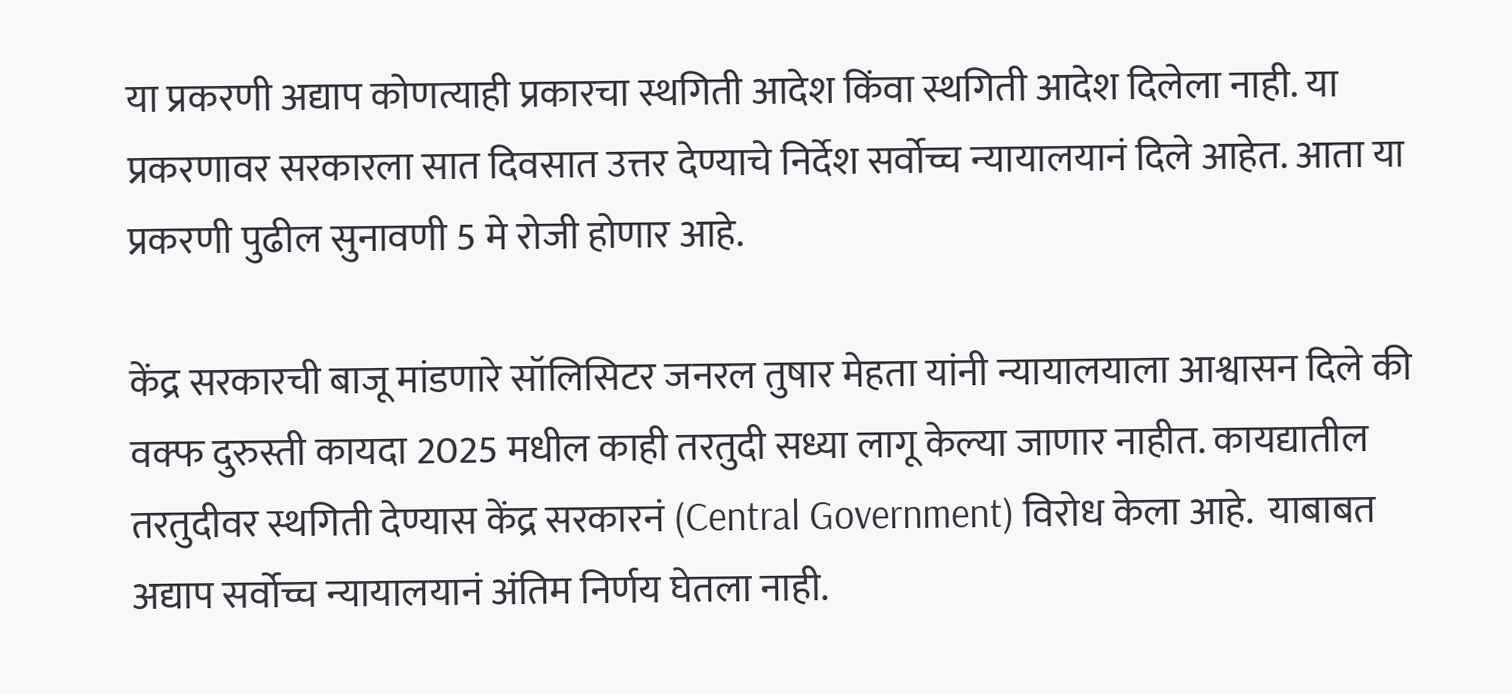या प्रकरणी अद्याप कोणत्याही प्रकारचा स्थगिती आदेश किंवा स्थगिती आदेश दिलेला नाही. या प्रकरणावर सरकारला सात दिवसात उत्तर देण्याचे निर्देश सर्वोच्च न्यायालयानं दिले आहेत. आता या प्रकरणी पुढील सुनावणी 5 मे रोजी होणार आहे.

केंद्र सरकारची बाजू मांडणारे सॉलिसिटर जनरल तुषार मेहता यांनी न्यायालयाला आश्वासन दिले की वक्फ दुरुस्ती कायदा 2025 मधील काही तरतुदी सध्या लागू केल्या जाणार नाहीत. कायद्यातील तरतुदीवर स्थगिती देण्यास केंद्र सरकारनं (Central Government) विरोध केला आहे.  याबाबत अद्याप सर्वोच्च न्यायालयानं अंतिम निर्णय घेतला नाही.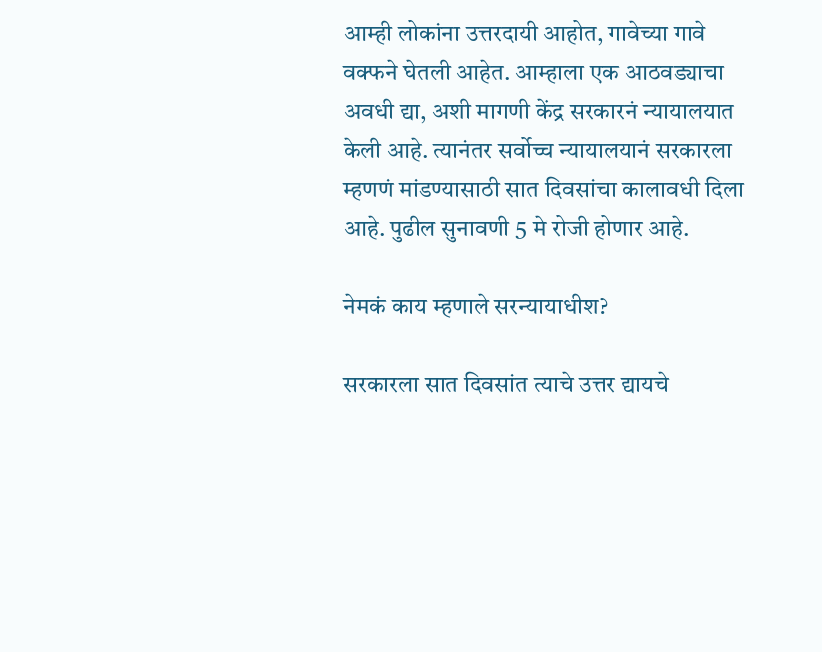आम्ही लोकांना उत्तरदायी आहोत, गावेच्या गावे वक्फने घेतली आहेत. आम्हाला एक आठवड्याचा अवधी द्या, अशी मागणी केंद्र सरकारनं न्यायालयात केली आहे. त्यानंतर सर्वोच्च न्यायालयानं सरकारला म्हणणं मांडण्यासाठी सात दिवसांचा कालावधी दिला आहे. पुढील सुनावणी 5 मे रोजी होणार आहे.

नेमकं काय म्हणाले सरन्यायाधीश?

सरकारला सात दिवसांत त्याचे उत्तर द्यायचे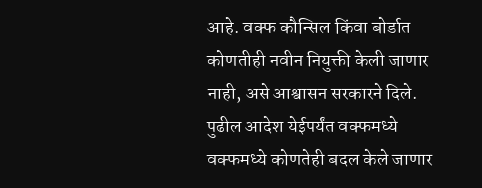आहे. वक्फ कौन्सिल किंवा बोर्डात कोणतीही नवीन नियुक्ती केली जाणार नाही, असे आश्वासन सरकारने दिले. पुढील आदेश येईपर्यंत वक्फमध्ये वक्फमध्ये कोणतेही बदल केले जाणार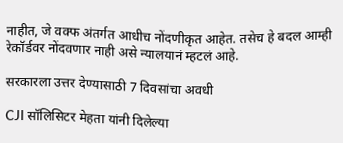नाहीत, जे वक्फ अंतर्गत आधीच नोंदणीकृत आहेत. तसेच हे बदल आम्ही रेकॉर्डवर नोंदवणार नाही असे न्यालयानं म्हटलं आहे.

सरकारला उत्तर देण्यासाठी 7 दिवसांचा अवधी

CJI सॉलिसिटर मेहता यांनी दिलेल्या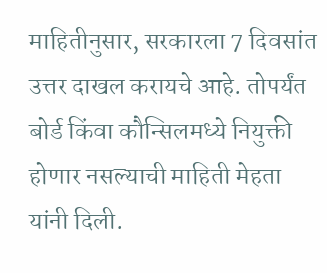माहितीनुसार, सरकारला 7 दिवसांत उत्तर दाखल करायचे आहे. तोपर्यंत बोर्ड किंवा कौन्सिलमध्ये नियुक्ती होणार नसल्याची माहिती मेहता यांनी दिली.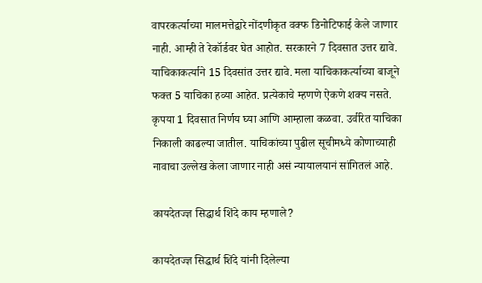वापरकर्त्याच्या मालमत्तेद्वारे नोंदणीकृत वक्फ डिनोटिफाई केले जाणार नाही. आम्ही ते रेकॉर्डवर घेत आहोत. सरकारने 7 दिवसात उत्तर द्यावे. याचिकाकर्त्याने 15 दिवसांत उत्तर द्यावे. मला याचिकाकर्त्याच्या बाजूने फक्त 5 याचिका हव्या आहेत. प्रत्येकाचे म्हणणे ऐकणे शक्य नसते. कृपया 1 दिवसात निर्णय घ्या आणि आम्हाला कळवा. उर्वरित याचिका निकाली काढल्या जातील. याचिकांच्या पुढील सूचीमध्ये कोणाच्याही नावाचा उल्लेख केला जाणार नाही असं न्यायालयानं सांगितलं आहे.

कायदेतज्ज्ञ सिद्धार्थ शिंदे काय म्हणाले?

कायदेतज्ज्ञ सिद्धार्थ शिंदे यांनी दिलेल्या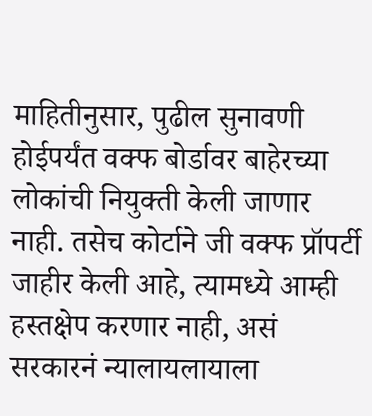माहितीनुसार, पुढील सुनावणी होईपर्यंत वक्फ बोर्डावर बाहेरच्या लोकांची नियुक्ती केली जाणार नाही. तसेच कोर्टाने जी वक्फ प्रॉपर्टी जाहीर केली आहे, त्यामध्ये आम्ही हस्तक्षेप करणार नाही, असं सरकारनं न्यालायलायाला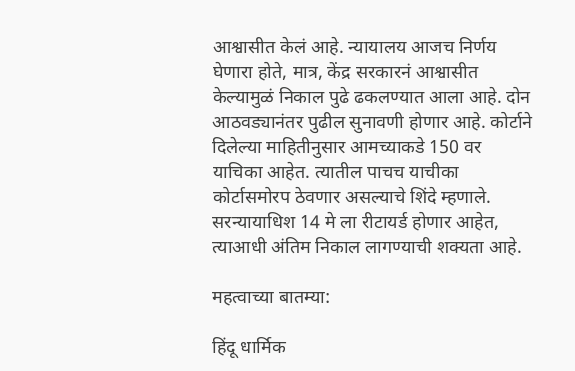आश्वासीत केलं आहे. न्यायालय आजच निर्णय घेणारा होते, मात्र, केंद्र सरकारनं आश्वासीत केल्यामुळं निकाल पुढे ढकलण्यात आला आहे. दोन आठवड्यानंतर पुढील सुनावणी होणार आहे. कोर्टाने दिलेल्या माहितीनुसार आमच्याकडे 150 वर याचिका आहेत. त्यातील पाचच याचीका कोर्टासमोरप ठेवणार असल्याचे शिंदे म्हणाले. सरन्यायाधिश 14 मे ला रीटायर्ड होणार आहेत, त्याआधी अंतिम निकाल लागण्याची शक्यता आहे.

महत्वाच्या बातम्या:

हिंदू धार्मिक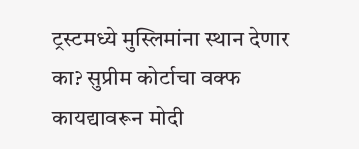ट्रस्टमध्ये मुस्लिमांना स्थान देणार का? सुप्रीम कोर्टाचा वक्फ कायद्यावरून मोदी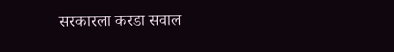सरकारला करडा सवाल